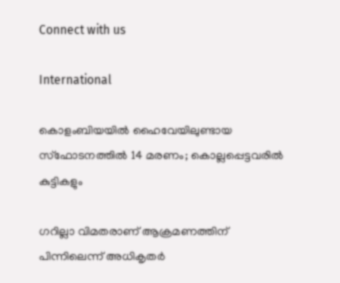Connect with us

International

കൊളംബിയയില്‍ ഹൈവേയിലുണ്ടായ സ്‌ഫോടനത്തില്‍ 14 മരണം; കൊല്ലപ്പെട്ടവരില്‍ കുട്ടികളും

ഗറില്ലാ വിമതരാണ് ആക്രമണത്തിന് പിന്നിലെന്ന് അധികൃതര്‍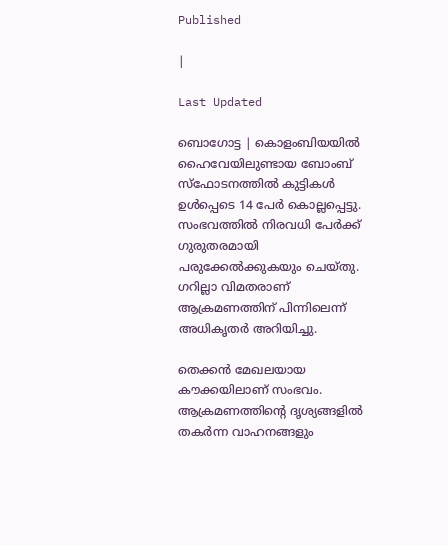Published

|

Last Updated

ബൊഗോട്ട | കൊളംബിയയില്‍ ഹൈവേയിലുണ്ടായ ബോംബ് സ്ഫോടനത്തില്‍ കുട്ടികള്‍ ഉള്‍പ്പെടെ 14 പേര്‍ കൊല്ലപ്പെട്ടു. സംഭവത്തില്‍ നിരവധി പേര്‍ക്ക് ഗുരുതരമായി പരുക്കേല്‍ക്കുകയും ചെയ്തു. ഗറില്ലാ വിമതരാണ് ആക്രമണത്തിന് പിന്നിലെന്ന് അധികൃതര്‍ അറിയിച്ചു.

തെക്കന്‍ മേഖലയായ കൗക്കയിലാണ് സംഭവം. ആക്രമണത്തിന്റെ ദൃശ്യങ്ങളില്‍ തകര്‍ന്ന വാഹനങ്ങളും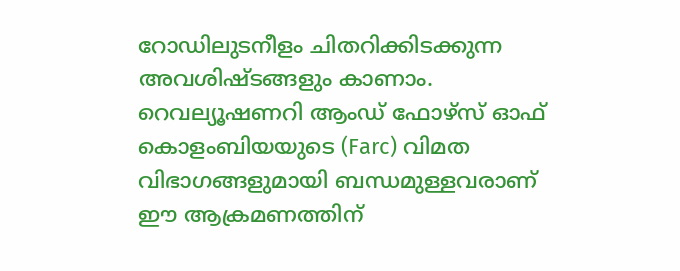റോഡിലുടനീളം ചിതറിക്കിടക്കുന്ന അവശിഷ്ടങ്ങളും കാണാം. റെവല്യൂഷണറി ആംഡ് ഫോഴ്സ് ഓഫ് കൊളംബിയയുടെ (Farc) വിമത വിഭാഗങ്ങളുമായി ബന്ധമുള്ളവരാണ് ഈ ആക്രമണത്തിന്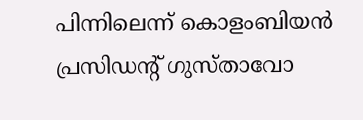പിന്നിലെന്ന് കൊളംബിയന്‍ പ്രസിഡന്റ് ഗുസ്താവോ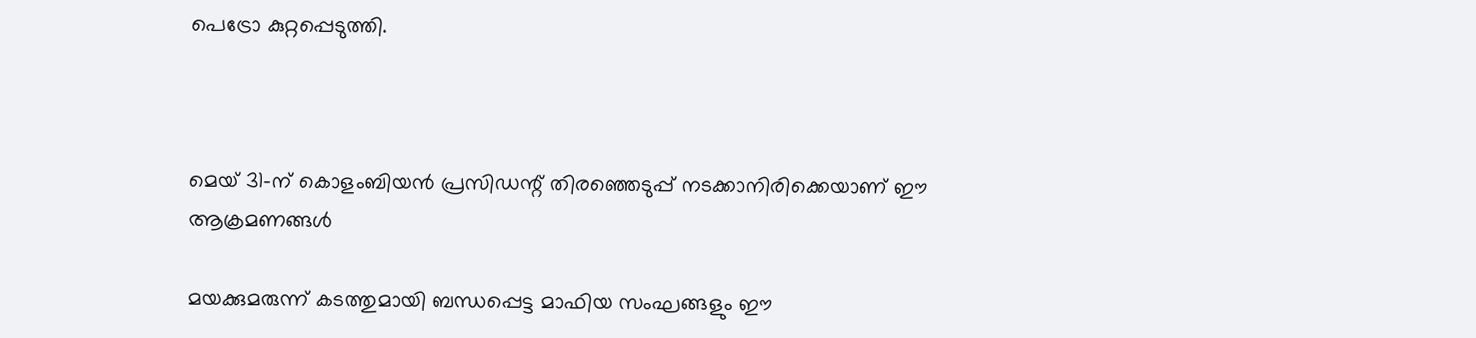പെട്രോ കുറ്റപ്പെടുത്തി.



മെയ് 31-ന് കൊളംബിയന്‍ പ്രസിഡന്റ് തിരഞ്ഞെടുപ്പ് നടക്കാനിരിക്കെയാണ് ഈ ആക്രമണങ്ങള്‍

മയക്കുമരുന്ന് കടത്തുമായി ബന്ധപ്പെട്ട മാഫിയ സംഘങ്ങളും ഈ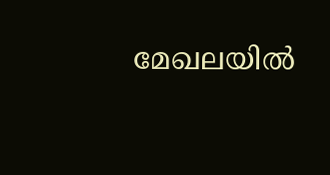മേഖലയില്‍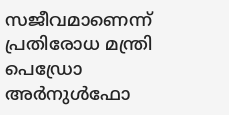സജീവമാണെന്ന് പ്രതിരോധ മന്ത്രി പെഡ്രോ അര്‍നുള്‍ഫോ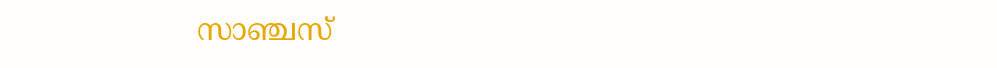സാഞ്ചസ്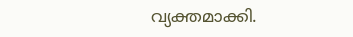വ്യക്തമാക്കി.